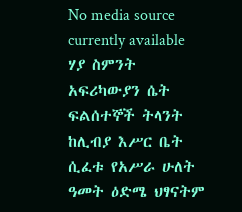No media source currently available
ሃያ ስምንት አፍሪካውያን ሴት ፍልሰተኞች ትላንት ከሊብያ እሥር ቤት ሲፈቱ የአሥራ ሁለት ዓመት ዕድሜ ህፃናትም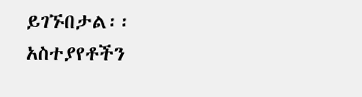ይገኙበታል፡፡
አስተያየቶችን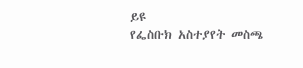ይዩ
የፌስቡክ አስተያየት መስጫ